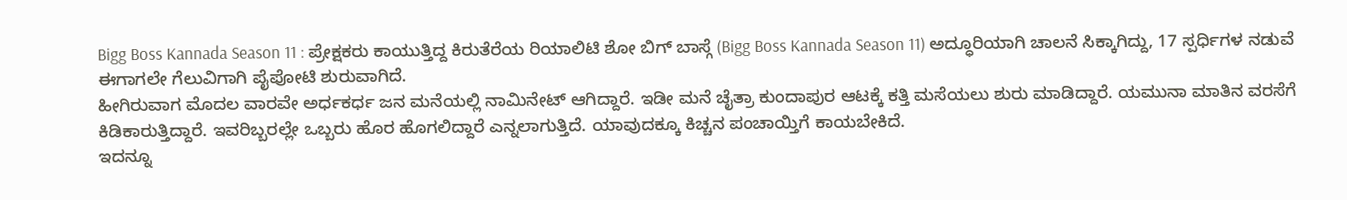Bigg Boss Kannada Season 11 : ಪ್ರೇಕ್ಷಕರು ಕಾಯುತ್ತಿದ್ದ ಕಿರುತೆರೆಯ ರಿಯಾಲಿಟಿ ಶೋ ಬಿಗ್ ಬಾಸ್ಗೆ (Bigg Boss Kannada Season 11) ಅದ್ಧೂರಿಯಾಗಿ ಚಾಲನೆ ಸಿಕ್ಕಾಗಿದ್ದು, 17 ಸ್ಪರ್ಧಿಗಳ ನಡುವೆ ಈಗಾಗಲೇ ಗೆಲುವಿಗಾಗಿ ಪೈಪೋಟಿ ಶುರುವಾಗಿದೆ.
ಹೀಗಿರುವಾಗ ಮೊದಲ ವಾರವೇ ಅರ್ಧಕರ್ಧ ಜನ ಮನೆಯಲ್ಲಿ ನಾಮಿನೇಟ್ ಆಗಿದ್ದಾರೆ. ಇಡೀ ಮನೆ ಚೈತ್ರಾ ಕುಂದಾಪುರ ಆಟಕ್ಕೆ ಕತ್ತಿ ಮಸೆಯಲು ಶುರು ಮಾಡಿದ್ದಾರೆ. ಯಮುನಾ ಮಾತಿನ ವರಸೆಗೆ ಕಿಡಿಕಾರುತ್ತಿದ್ದಾರೆ. ಇವರಿಬ್ಬರಲ್ಲೇ ಒಬ್ಬರು ಹೊರ ಹೊಗಲಿದ್ದಾರೆ ಎನ್ನಲಾಗುತ್ತಿದೆ. ಯಾವುದಕ್ಕೂ ಕಿಚ್ಚನ ಪಂಚಾಯ್ತಿಗೆ ಕಾಯಬೇಕಿದೆ.
ಇದನ್ನೂ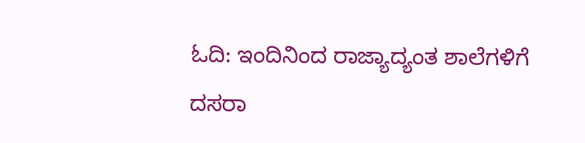ಓದಿ: ಇಂದಿನಿಂದ ರಾಜ್ಯಾದ್ಯಂತ ಶಾಲೆಗಳಿಗೆ ದಸರಾ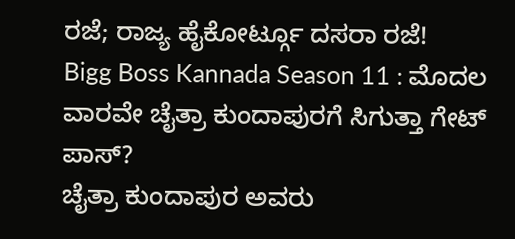ರಜೆ; ರಾಜ್ಯ ಹೈಕೋರ್ಟ್ಗೂ ದಸರಾ ರಜೆ!
Bigg Boss Kannada Season 11 : ಮೊದಲ ವಾರವೇ ಚೈತ್ರಾ ಕುಂದಾಪುರಗೆ ಸಿಗುತ್ತಾ ಗೇಟ್ ಪಾಸ್?
ಚೈತ್ರಾ ಕುಂದಾಪುರ ಅವರು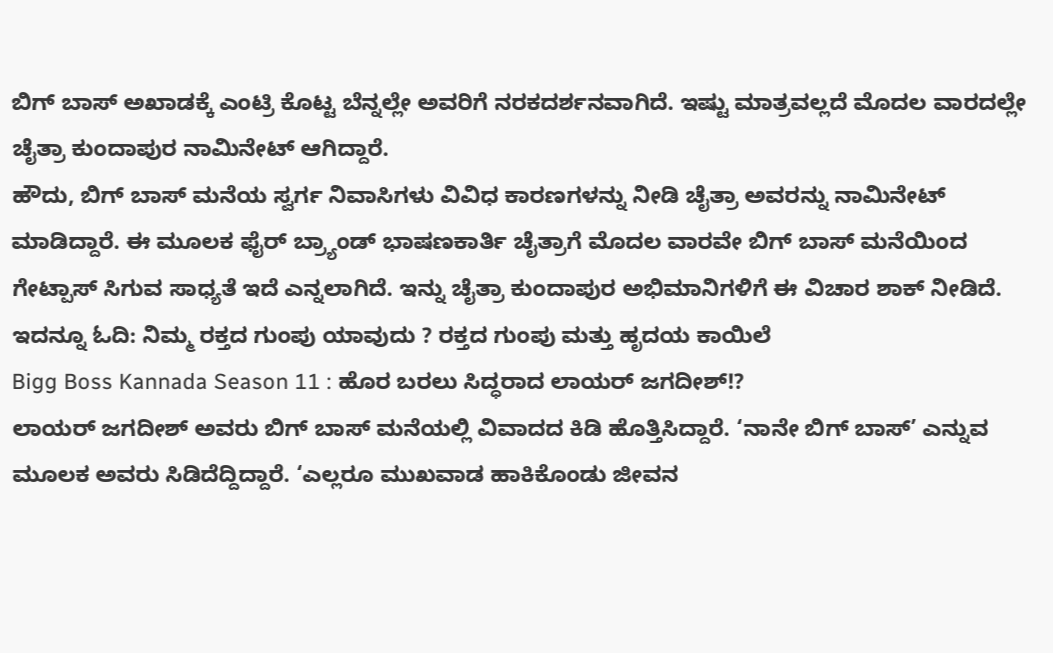ಬಿಗ್ ಬಾಸ್ ಅಖಾಡಕ್ಕೆ ಎಂಟ್ರಿ ಕೊಟ್ಟ ಬೆನ್ನಲ್ಲೇ ಅವರಿಗೆ ನರಕದರ್ಶನವಾಗಿದೆ. ಇಷ್ಟು ಮಾತ್ರವಲ್ಲದೆ ಮೊದಲ ವಾರದಲ್ಲೇ ಚೈತ್ರಾ ಕುಂದಾಪುರ ನಾಮಿನೇಟ್ ಆಗಿದ್ದಾರೆ.
ಹೌದು, ಬಿಗ್ ಬಾಸ್ ಮನೆಯ ಸ್ವರ್ಗ ನಿವಾಸಿಗಳು ವಿವಿಧ ಕಾರಣಗಳನ್ನು ನೀಡಿ ಚೈತ್ರಾ ಅವರನ್ನು ನಾಮಿನೇಟ್ ಮಾಡಿದ್ದಾರೆ. ಈ ಮೂಲಕ ಫೈರ್ ಬ್ರ್ಯಾಂಡ್ ಭಾಷಣಕಾರ್ತಿ ಚೈತ್ರಾಗೆ ಮೊದಲ ವಾರವೇ ಬಿಗ್ ಬಾಸ್ ಮನೆಯಿಂದ ಗೇಟ್ಪಾಸ್ ಸಿಗುವ ಸಾಧ್ಯತೆ ಇದೆ ಎನ್ನಲಾಗಿದೆ. ಇನ್ನು ಚೈತ್ರಾ ಕುಂದಾಪುರ ಅಭಿಮಾನಿಗಳಿಗೆ ಈ ವಿಚಾರ ಶಾಕ್ ನೀಡಿದೆ.
ಇದನ್ನೂ ಓದಿ: ನಿಮ್ಮ ರಕ್ತದ ಗುಂಪು ಯಾವುದು ? ರಕ್ತದ ಗುಂಪು ಮತ್ತು ಹೃದಯ ಕಾಯಿಲೆ
Bigg Boss Kannada Season 11 : ಹೊರ ಬರಲು ಸಿದ್ಧರಾದ ಲಾಯರ್ ಜಗದೀಶ್!?
ಲಾಯರ್ ಜಗದೀಶ್ ಅವರು ಬಿಗ್ ಬಾಸ್ ಮನೆಯಲ್ಲಿ ವಿವಾದದ ಕಿಡಿ ಹೊತ್ತಿಸಿದ್ದಾರೆ. ‘ನಾನೇ ಬಿಗ್ ಬಾಸ್’ ಎನ್ನುವ ಮೂಲಕ ಅವರು ಸಿಡಿದೆದ್ದಿದ್ದಾರೆ. ‘ಎಲ್ಲರೂ ಮುಖವಾಡ ಹಾಕಿಕೊಂಡು ಜೀವನ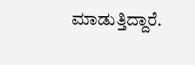ಮಾಡುತ್ತಿದ್ದಾರೆ.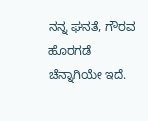ನನ್ನ ಘನತೆ, ಗೌರವ ಹೊರಗಡೆ ಚೆನ್ನಾಗಿಯೇ ಇದೆ.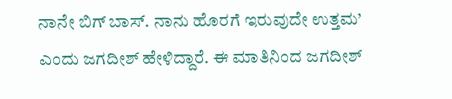ನಾನೇ ಬಿಗ್ ಬಾಸ್. ನಾನು ಹೊರಗೆ ಇರುವುದೇ ಉತ್ತಮ’ ಎಂದು ಜಗದೀಶ್ ಹೇಳಿದ್ದಾರೆ. ಈ ಮಾತಿನಿಂದ ಜಗದೀಶ್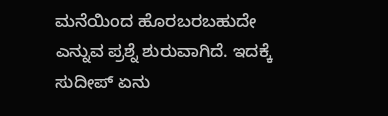ಮನೆಯಿಂದ ಹೊರಬರಬಹುದೇ ಎನ್ನುವ ಪ್ರಶ್ನೆ ಶುರುವಾಗಿದೆ. ಇದಕ್ಕೆ ಸುದೀಪ್ ಏನು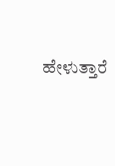ಹೇಳುತ್ತಾರೆ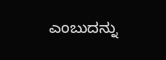ಎಂಬುದನ್ನು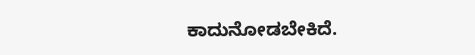ಕಾದುನೋಡಬೇಕಿದೆ.